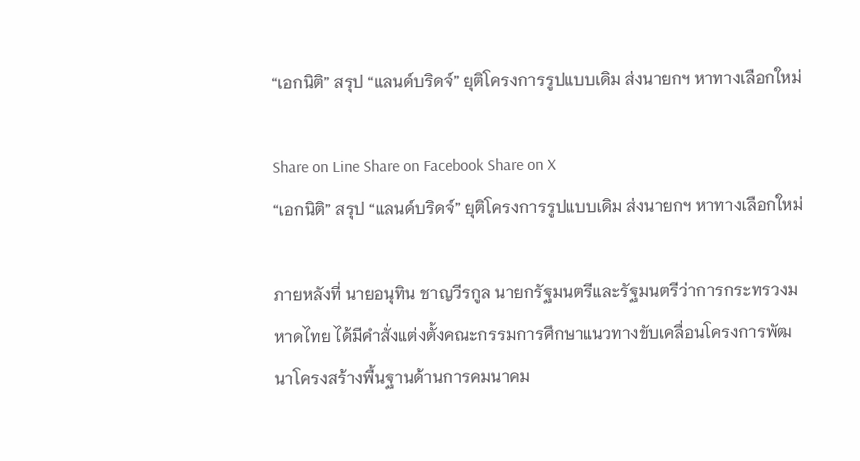“เอกนิติ” สรุป “แลนด์บริดจ์” ยุติโครงการรูปแบบเดิม ส่งนายกฯ หาทางเลือกใหม่

Share on Line Share on Facebook Share on X
“เอกนิติ” สรุป “แลนด์บริดจ์” ยุติโครงการรูปแบบเดิม ส่งนายกฯ หาทางเลือกใหม่

ภายหลังที่ นายอนุทิน ชาญวีรกูล นายกรัฐมนตรีและรัฐมนตรีว่าการกระทรวงมหาดไทย ได้มีคำสั่งแต่งตั้งคณะกรรมการศึกษาแนวทางขับเคลื่อนโครงการพัฒนาโครงสร้างพื้นฐานด้านการคมนาคม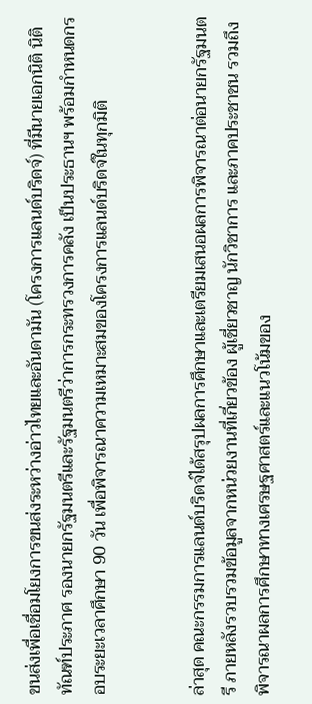ขนส่งเพื่อเชื่อมโยงการขนส่งระหว่างอ่าวไทยและอันดามัน (โครงการแลนด์บริดจ์) ที่มีนายเอกนิติ นิติทัณฑ์ประภาศ รองนายกรัฐมนตรีและรัฐมนตรีว่าการกระทรวงการคลัง เป็นประธานฯ พร้อมกำหนดกรอบระยะเวลาศึกษา 90 วัน เพื่อพิจารณาความเหมาะสมของโครงการแลนด์บริดจ์ในทุกมิติ


ล่าสุด คณะกรรมการแลนด์บริดจ์ได้สรุปผลการศึกษาและเตรียมเสนอผลการพิจารณาต่อนายกรัฐมนตรี ภายหลังรวบรวมข้อมูลจากหน่วยงานที่เกี่ยวข้อง ผู้เชี่ยวชาญ นักวิชาการ และภาคประชาชน รวมถึงพิจารณาผลการศึกษาทางเศรษฐศาสตร์และแนวโน้มของ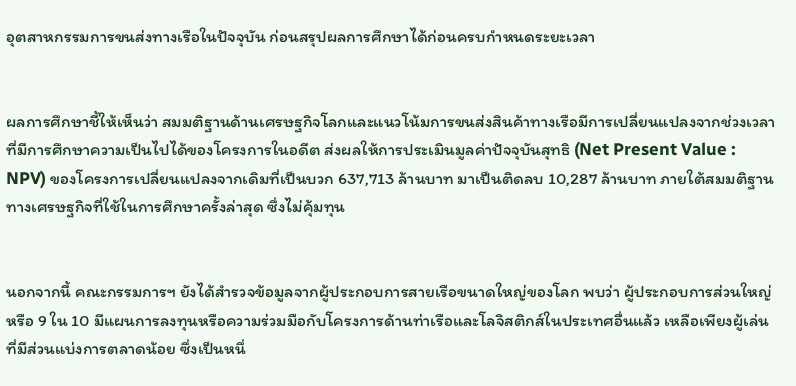อุตสาหกรรมการขนส่งทางเรือในปัจจุบัน ก่อนสรุปผลการศึกษาได้ก่อนครบกำหนดระยะเวลา


ผลการศึกษาชี้ให้เห็นว่า สมมติฐานด้านเศรษฐกิจโลกและแนวโน้มการขนส่งสินค้าทางเรือมีการเปลี่ยนแปลงจากช่วงเวลาที่มีการศึกษาความเป็นไปได้ของโครงการในอดีต ส่งผลให้การประเมินมูลค่าปัจจุบันสุทธิ (Net Present Value : NPV) ของโครงการเปลี่ยนแปลงจากเดิมที่เป็นบวก 637,713 ล้านบาท มาเป็นติดลบ 10,287 ล้านบาท ภายใต้สมมติฐานทางเศรษฐกิจที่ใช้ในการศึกษาครั้งล่าสุด ซึ่งไม่คุ้มทุน


นอกจากนี้ คณะกรรมการฯ ยังได้สำรวจข้อมูลจากผู้ประกอบการสายเรือขนาดใหญ่ของโลก พบว่า ผู้ประกอบการส่วนใหญ่ หรือ 9 ใน 10 มีแผนการลงทุนหรือความร่วมมือกับโครงการด้านท่าเรือและโลจิสติกส์ในประเทศอื่นแล้ว เหลือเพียงผู้เล่นที่มีส่วนแบ่งการตลาดน้อย ซึ่งเป็นหนึ่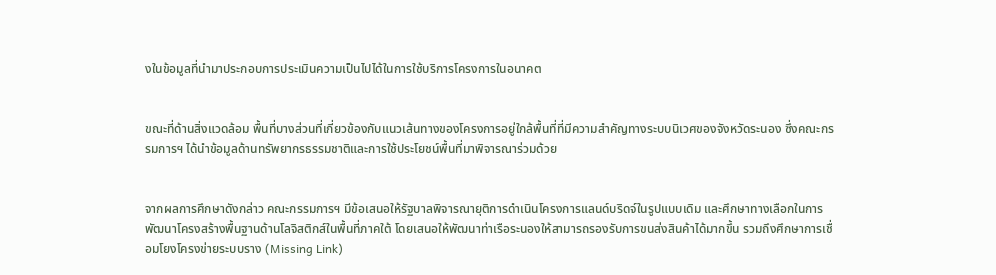งในข้อมูลที่นำมาประกอบการประเมินความเป็นไปได้ในการใช้บริการโครงการในอนาคต


ขณะที่ด้านสิ่งแวดล้อม พื้นที่บางส่วนที่เกี่ยวข้องกับแนวเส้นทางของโครงการอยู่ใกล้พื้นที่ที่มีความสำคัญทางระบบนิเวศของจังหวัดระนอง ซึ่งคณะกรรมการฯ ได้นำข้อมูลด้านทรัพยากรธรรมชาติและการใช้ประโยชน์พื้นที่มาพิจารณาร่วมด้วย


จากผลการศึกษาดังกล่าว คณะกรรมการฯ มีข้อเสนอให้รัฐบาลพิจารณายุติการดำเนินโครงการแลนด์บริดจ์ในรูปแบบเดิม และศึกษาทางเลือกในการพัฒนาโครงสร้างพื้นฐานด้านโลจิสติกส์ในพื้นที่ภาคใต้ โดยเสนอให้พัฒนาท่าเรือระนองให้สามารถรองรับการขนส่งสินค้าได้มากขึ้น รวมถึงศึกษาการเชื่อมโยงโครงข่ายระบบราง (Missing Link)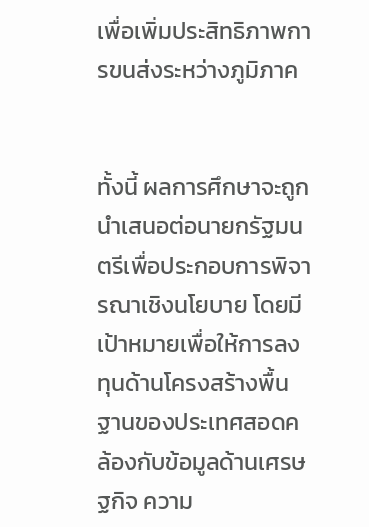เพื่อเพิ่มประสิทธิภาพการขนส่งระหว่างภูมิภาค


ทั้งนี้ ผลการศึกษาจะถูกนำเสนอต่อนายกรัฐมนตรีเพื่อประกอบการพิจารณาเชิงนโยบาย โดยมีเป้าหมายเพื่อให้การลงทุนด้านโครงสร้างพื้นฐานของประเทศสอดคล้องกับข้อมูลด้านเศรษฐกิจ ความ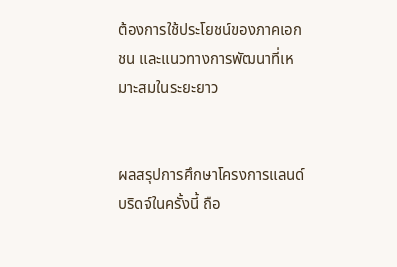ต้องการใช้ประโยชน์ของภาคเอกชน และแนวทางการพัฒนาที่เหมาะสมในระยะยาว


ผลสรุปการศึกษาโครงการแลนด์บริดจ์ในครั้งนี้ ถือ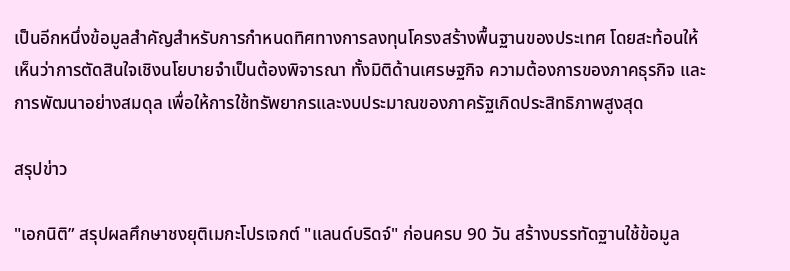เป็นอีกหนึ่งข้อมูลสำคัญสำหรับการกำหนดทิศทางการลงทุนโครงสร้างพื้นฐานของประเทศ โดยสะท้อนให้เห็นว่าการตัดสินใจเชิงนโยบายจำเป็นต้องพิจารณา ทั้งมิติด้านเศรษฐกิจ ความต้องการของภาคธุรกิจ และการพัฒนาอย่างสมดุล เพื่อให้การใช้ทรัพยากรและงบประมาณของภาครัฐเกิดประสิทธิภาพสูงสุด

สรุปข่าว

"เอกนิติ” สรุปผลศึกษาชงยุติเมกะโปรเจกต์ "แลนด์บริดจ์" ก่อนครบ 90 วัน สร้างบรรทัดฐานใช้ข้อมูล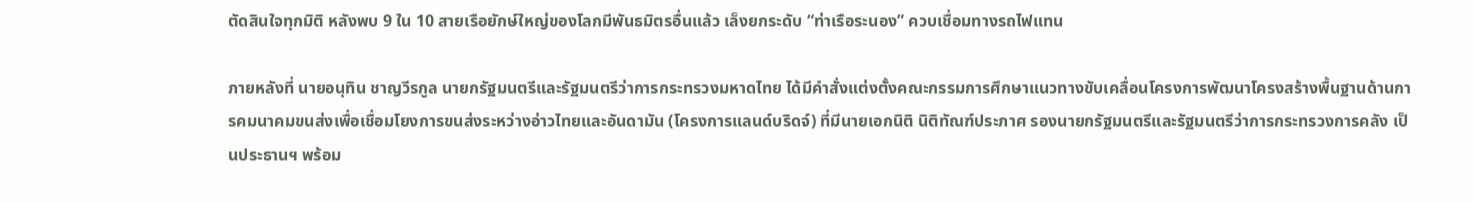ตัดสินใจทุกมิติ หลังพบ 9 ใน 10 สายเรือยักษ์ใหญ่ของโลกมีพันธมิตรอื่นแล้ว เล็งยกระดับ “ท่าเรือระนอง” ควบเชื่อมทางรถไฟแทน

ภายหลังที่ นายอนุทิน ชาญวีรกูล นายกรัฐมนตรีและรัฐมนตรีว่าการกระทรวงมหาดไทย ได้มีคำสั่งแต่งตั้งคณะกรรมการศึกษาแนวทางขับเคลื่อนโครงการพัฒนาโครงสร้างพื้นฐานด้านการคมนาคมขนส่งเพื่อเชื่อมโยงการขนส่งระหว่างอ่าวไทยและอันดามัน (โครงการแลนด์บริดจ์) ที่มีนายเอกนิติ นิติทัณฑ์ประภาศ รองนายกรัฐมนตรีและรัฐมนตรีว่าการกระทรวงการคลัง เป็นประธานฯ พร้อม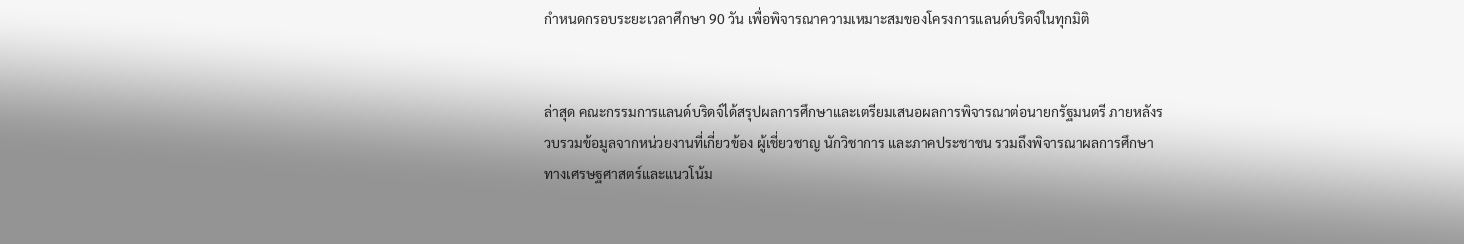กำหนดกรอบระยะเวลาศึกษา 90 วัน เพื่อพิจารณาความเหมาะสมของโครงการแลนด์บริดจ์ในทุกมิติ


ล่าสุด คณะกรรมการแลนด์บริดจ์ได้สรุปผลการศึกษาและเตรียมเสนอผลการพิจารณาต่อนายกรัฐมนตรี ภายหลังรวบรวมข้อมูลจากหน่วยงานที่เกี่ยวข้อง ผู้เชี่ยวชาญ นักวิชาการ และภาคประชาชน รวมถึงพิจารณาผลการศึกษาทางเศรษฐศาสตร์และแนวโน้ม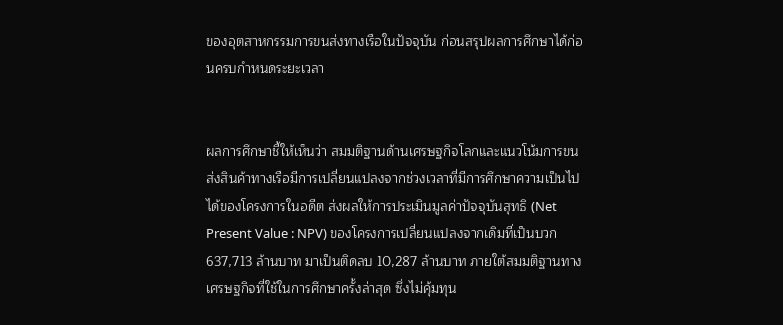ของอุตสาหกรรมการขนส่งทางเรือในปัจจุบัน ก่อนสรุปผลการศึกษาได้ก่อนครบกำหนดระยะเวลา


ผลการศึกษาชี้ให้เห็นว่า สมมติฐานด้านเศรษฐกิจโลกและแนวโน้มการขนส่งสินค้าทางเรือมีการเปลี่ยนแปลงจากช่วงเวลาที่มีการศึกษาความเป็นไปได้ของโครงการในอดีต ส่งผลให้การประเมินมูลค่าปัจจุบันสุทธิ (Net Present Value : NPV) ของโครงการเปลี่ยนแปลงจากเดิมที่เป็นบวก 637,713 ล้านบาท มาเป็นติดลบ 10,287 ล้านบาท ภายใต้สมมติฐานทางเศรษฐกิจที่ใช้ในการศึกษาครั้งล่าสุด ซึ่งไม่คุ้มทุน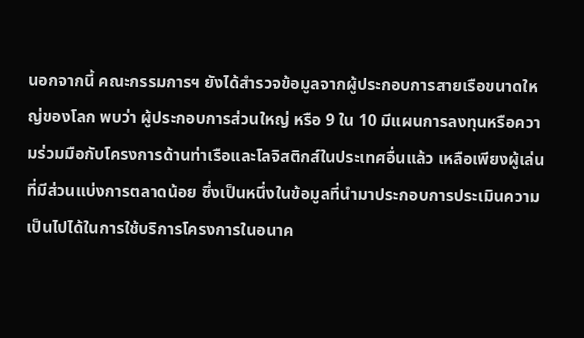นอกจากนี้ คณะกรรมการฯ ยังได้สำรวจข้อมูลจากผู้ประกอบการสายเรือขนาดใหญ่ของโลก พบว่า ผู้ประกอบการส่วนใหญ่ หรือ 9 ใน 10 มีแผนการลงทุนหรือความร่วมมือกับโครงการด้านท่าเรือและโลจิสติกส์ในประเทศอื่นแล้ว เหลือเพียงผู้เล่นที่มีส่วนแบ่งการตลาดน้อย ซึ่งเป็นหนึ่งในข้อมูลที่นำมาประกอบการประเมินความเป็นไปได้ในการใช้บริการโครงการในอนาค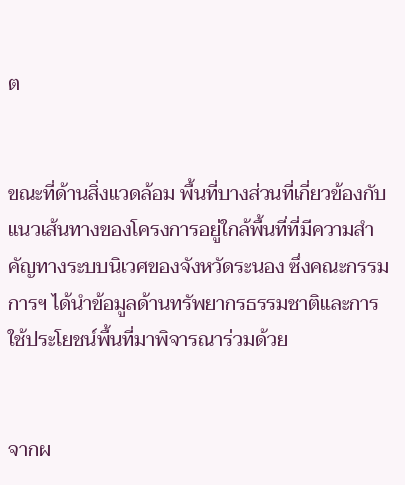ต


ขณะที่ด้านสิ่งแวดล้อม พื้นที่บางส่วนที่เกี่ยวข้องกับแนวเส้นทางของโครงการอยู่ใกล้พื้นที่ที่มีความสำคัญทางระบบนิเวศของจังหวัดระนอง ซึ่งคณะกรรมการฯ ได้นำข้อมูลด้านทรัพยากรธรรมชาติและการใช้ประโยชน์พื้นที่มาพิจารณาร่วมด้วย


จากผ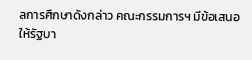ลการศึกษาดังกล่าว คณะกรรมการฯ มีข้อเสนอให้รัฐบา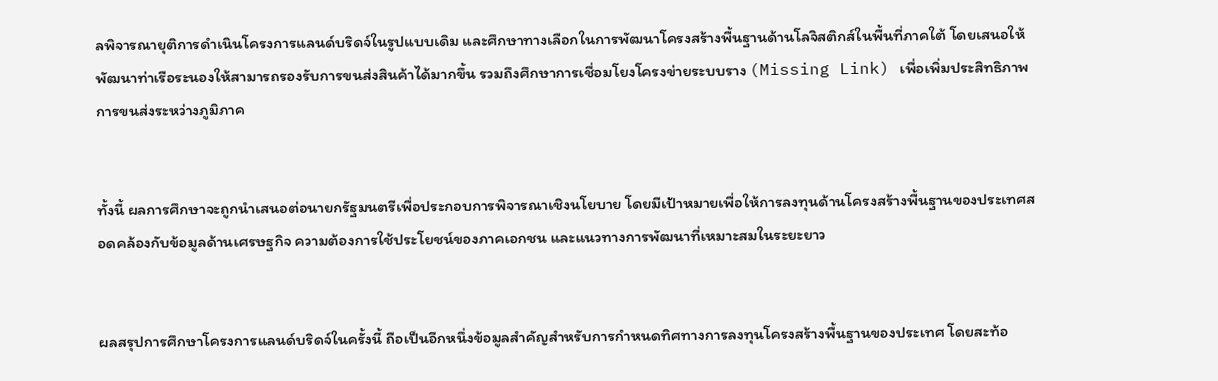ลพิจารณายุติการดำเนินโครงการแลนด์บริดจ์ในรูปแบบเดิม และศึกษาทางเลือกในการพัฒนาโครงสร้างพื้นฐานด้านโลจิสติกส์ในพื้นที่ภาคใต้ โดยเสนอให้พัฒนาท่าเรือระนองให้สามารถรองรับการขนส่งสินค้าได้มากขึ้น รวมถึงศึกษาการเชื่อมโยงโครงข่ายระบบราง (Missing Link) เพื่อเพิ่มประสิทธิภาพการขนส่งระหว่างภูมิภาค


ทั้งนี้ ผลการศึกษาจะถูกนำเสนอต่อนายกรัฐมนตรีเพื่อประกอบการพิจารณาเชิงนโยบาย โดยมีเป้าหมายเพื่อให้การลงทุนด้านโครงสร้างพื้นฐานของประเทศสอดคล้องกับข้อมูลด้านเศรษฐกิจ ความต้องการใช้ประโยชน์ของภาคเอกชน และแนวทางการพัฒนาที่เหมาะสมในระยะยาว


ผลสรุปการศึกษาโครงการแลนด์บริดจ์ในครั้งนี้ ถือเป็นอีกหนึ่งข้อมูลสำคัญสำหรับการกำหนดทิศทางการลงทุนโครงสร้างพื้นฐานของประเทศ โดยสะท้อ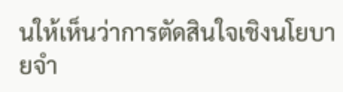นให้เห็นว่าการตัดสินใจเชิงนโยบายจำ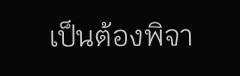เป็นต้องพิจา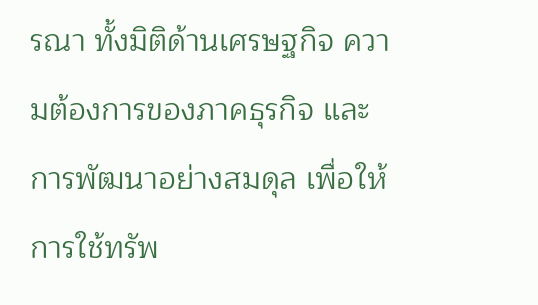รณา ทั้งมิติด้านเศรษฐกิจ ความต้องการของภาคธุรกิจ และการพัฒนาอย่างสมดุล เพื่อให้การใช้ทรัพ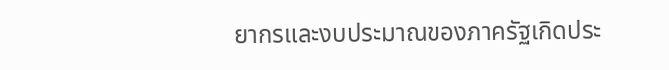ยากรและงบประมาณของภาครัฐเกิดประ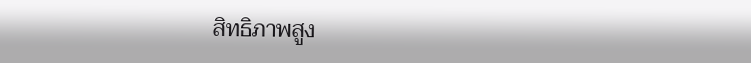สิทธิภาพสูง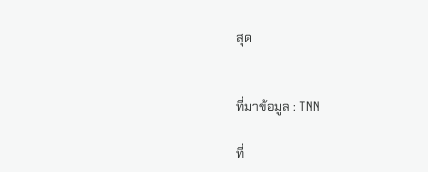สุด


ที่มาข้อมูล : TNN

ที่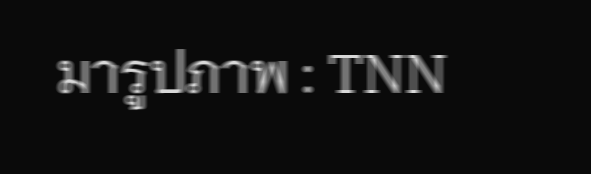มารูปภาพ : TNN